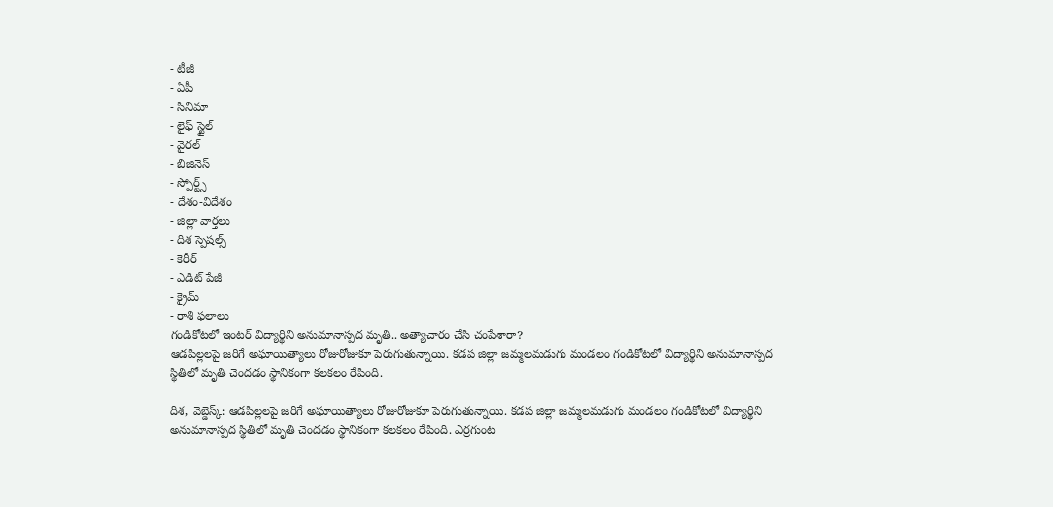- టీజీ
- ఏపీ
- సినిమా
- లైఫ్ స్టైల్
- వైరల్
- బిజినెస్
- స్పోర్ట్స్
- దేశం-విదేశం
- జిల్లా వార్తలు
- దిశ స్పెషల్స్
- కెరీర్
- ఎడిట్ పేజీ
- క్రైమ్
- రాశి ఫలాలు
గండికోటలో ఇంటర్ విద్యార్థిని అనుమానాస్పద మృతి.. అత్యాచారం చేసి చంపేశారా?
ఆడపిల్లలపై జరిగే అఘాయిత్యాలు రోజురోజుకూ పెరుగుతున్నాయి. కడప జిల్లా జమ్మలమడుగు మండలం గండికోటలో విద్యార్థిని అనుమానాస్పద స్థితిలో మృతి చెందడం స్థానికంగా కలకలం రేపింది.

దిశ, వెబ్డెస్క్: ఆడపిల్లలపై జరిగే అఘాయిత్యాలు రోజురోజుకూ పెరుగుతున్నాయి. కడప జిల్లా జమ్మలమడుగు మండలం గండికోటలో విద్యార్థిని అనుమానాస్పద స్థితిలో మృతి చెందడం స్థానికంగా కలకలం రేపింది. ఎర్రగుంట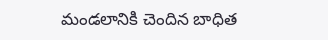మండలానికి చెందిన బాధిత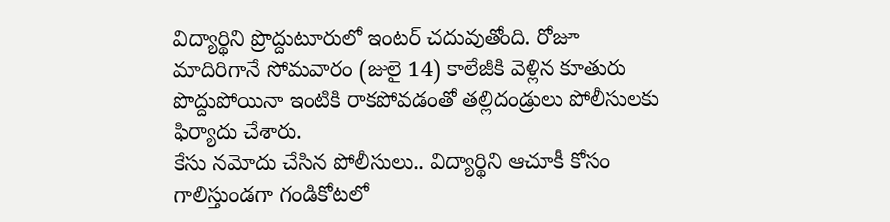విద్యార్థిని ప్రొద్దుటూరులో ఇంటర్ చదువుతోంది. రోజూ మాదిరిగానే సోమవారం (జులై 14) కాలేజీకి వెళ్లిన కూతురు పొద్దుపోయినా ఇంటికి రాకపోవడంతో తల్లిదండ్రులు పోలీసులకు ఫిర్యాదు చేశారు.
కేసు నమోదు చేసిన పోలీసులు.. విద్యార్థిని ఆచూకీ కోసం గాలిస్తుండగా గండికోటలో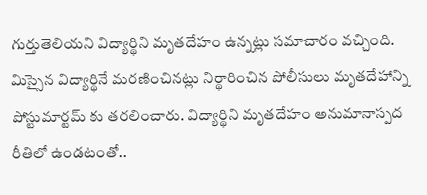గుర్తుతెలియని విద్యార్థిని మృతదేహం ఉన్నట్లు సమాచారం వచ్చింది. మిస్సైన విద్యార్థినే మరణించినట్లు నిర్థారించిన పోలీసులు మృతదేహాన్ని పోస్టుమార్టమ్ కు తరలించారు. విద్యార్థిని మృతదేహం అనుమానాస్పద రీతిలో ఉండటంతో..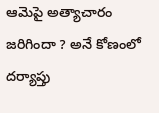ఆమెపై అత్యాచారం జరిగిందా ? అనే కోణంలో దర్యాప్తు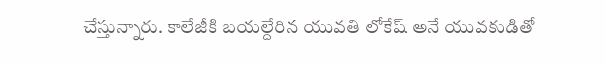చేస్తున్నారు. కాలేజీకి బయల్దేరిన యువతి లోకేష్ అనే యువకుడితో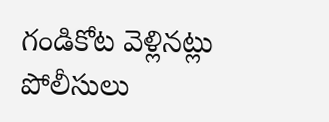గండికోట వెళ్లినట్లు పోలీసులు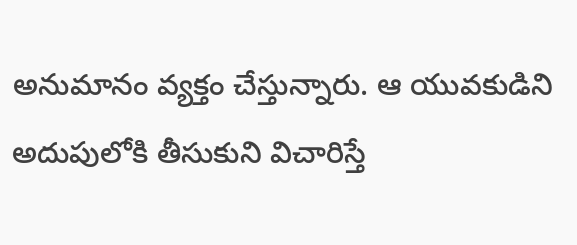అనుమానం వ్యక్తం చేస్తున్నారు. ఆ యువకుడిని అదుపులోకి తీసుకుని విచారిస్తే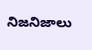నిజనిజాలు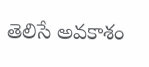తెలిసే అవకాశం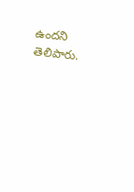ఉందని తెలిపారు.